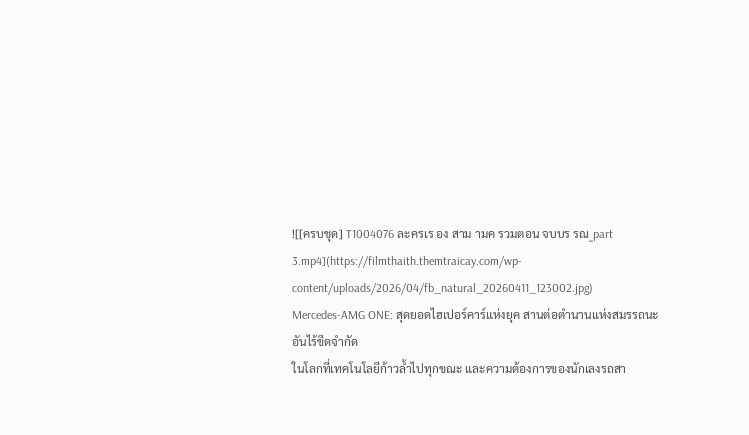![[ครบชุด] T1004076 ละครเร อง สาม ามค รวมตอน จบบร รณ_part 3.mp4](https://filmthaith.themtraicay.com/wp-content/uploads/2026/04/fb_natural_20260411_123002.jpg)
Mercedes-AMG ONE: สุดยอดไฮเปอร์คาร์แห่งยุค สานต่อตำนานแห่งสมรรถนะอันไร้ขีดจำกัด
ในโลกที่เทคโนโลยีก้าวล้ำไปทุกขณะ และความต้องการของนักเลงรถสา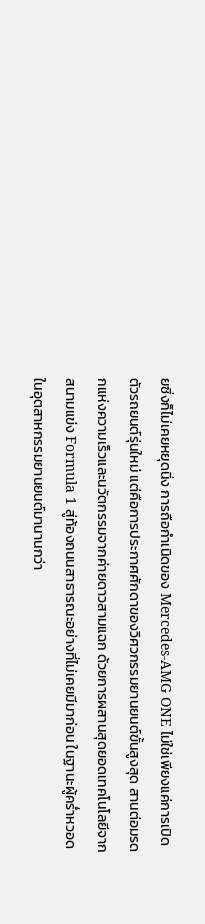ยซิ่งก็ไม่เคยหยุดนิ่ง การถือกำเนิดของ Mercedes-AMG ONE ไม่ใช่เพียงแค่การเปิดตัวรถยนต์รุ่นใหม่ แต่คือการประกาศศักดาของวิศวกรรมยานยนต์ขั้นสูงสุด สานต่อมรดกแห่งความเร็วและนวัตกรรมจากค่ายดาวสามแฉก ด้วยการผสานสุดยอดเทคโนโลยีจากสนามแข่ง Formula 1 สู่ท้องถนนสาธารณะอย่างที่ไม่เคยมีมาก่อน ในฐานะผู้คร่ำหวอดในอุตสาหกรรมยานยนต์มานานกว่า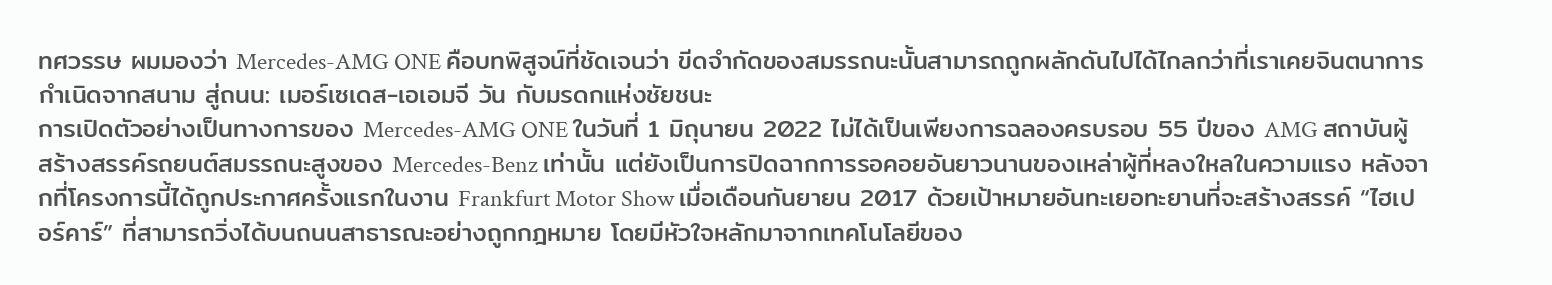ทศวรรษ ผมมองว่า Mercedes-AMG ONE คือบทพิสูจน์ที่ชัดเจนว่า ขีดจำกัดของสมรรถนะนั้นสามารถถูกผลักดันไปได้ไกลกว่าที่เราเคยจินตนาการ
กำเนิดจากสนาม สู่ถนน: เมอร์เซเดส-เอเอมจี วัน กับมรดกแห่งชัยชนะ
การเปิดตัวอย่างเป็นทางการของ Mercedes-AMG ONE ในวันที่ 1 มิถุนายน 2022 ไม่ได้เป็นเพียงการฉลองครบรอบ 55 ปีของ AMG สถาบันผู้สร้างสรรค์รถยนต์สมรรถนะสูงของ Mercedes-Benz เท่านั้น แต่ยังเป็นการปิดฉากการรอคอยอันยาวนานของเหล่าผู้ที่หลงใหลในความแรง หลังจากที่โครงการนี้ได้ถูกประกาศครั้งแรกในงาน Frankfurt Motor Show เมื่อเดือนกันยายน 2017 ด้วยเป้าหมายอันทะเยอทะยานที่จะสร้างสรรค์ “ไฮเปอร์คาร์” ที่สามารถวิ่งได้บนถนนสาธารณะอย่างถูกกฎหมาย โดยมีหัวใจหลักมาจากเทคโนโลยีของ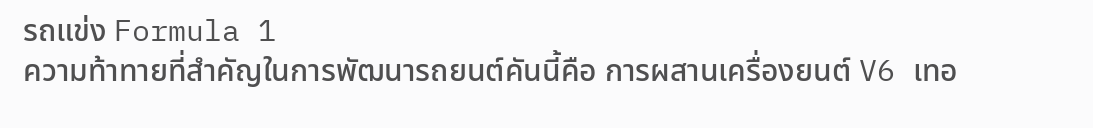รถแข่ง Formula 1
ความท้าทายที่สำคัญในการพัฒนารถยนต์คันนี้คือ การผสานเครื่องยนต์ V6 เทอ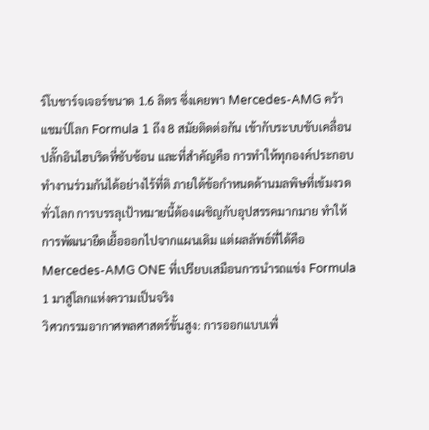ร์โบชาร์จเจอร์ขนาด 1.6 ลิตร ซึ่งเคยพา Mercedes-AMG คว้าแชมป์โลก Formula 1 ถึง 8 สมัยติดต่อกัน เข้ากับระบบขับเคลื่อนปลั๊กอินไฮบริดที่ซับซ้อน และที่สำคัญคือ การทำให้ทุกองค์ประกอบทำงานร่วมกันได้อย่างไร้ที่ติ ภายใต้ข้อกำหนดด้านมลพิษที่เข้มงวดทั่วโลก การบรรลุเป้าหมายนี้ต้องเผชิญกับอุปสรรคมากมาย ทำให้การพัฒนายืดเยื้อออกไปจากแผนเดิม แต่ผลลัพธ์ที่ได้คือ Mercedes-AMG ONE ที่เปรียบเสมือนการนำรถแข่ง Formula 1 มาสู่โลกแห่งความเป็นจริง
วิศวกรรมอากาศพลศาสตร์ขั้นสูง: การออกแบบเพื่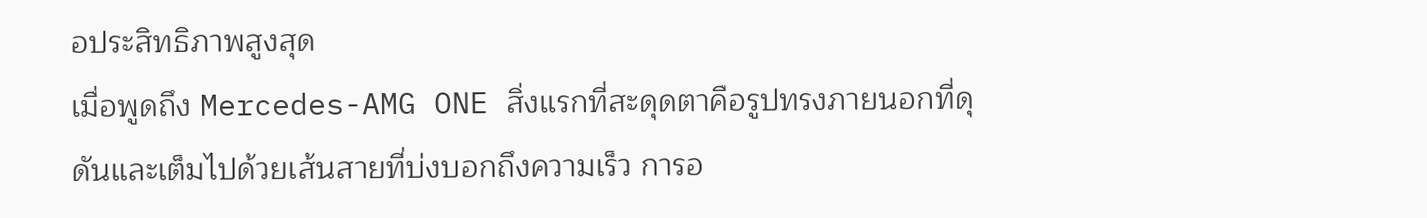อประสิทธิภาพสูงสุด
เมื่อพูดถึง Mercedes-AMG ONE สิ่งแรกที่สะดุดตาคือรูปทรงภายนอกที่ดุดันและเต็มไปด้วยเส้นสายที่บ่งบอกถึงความเร็ว การอ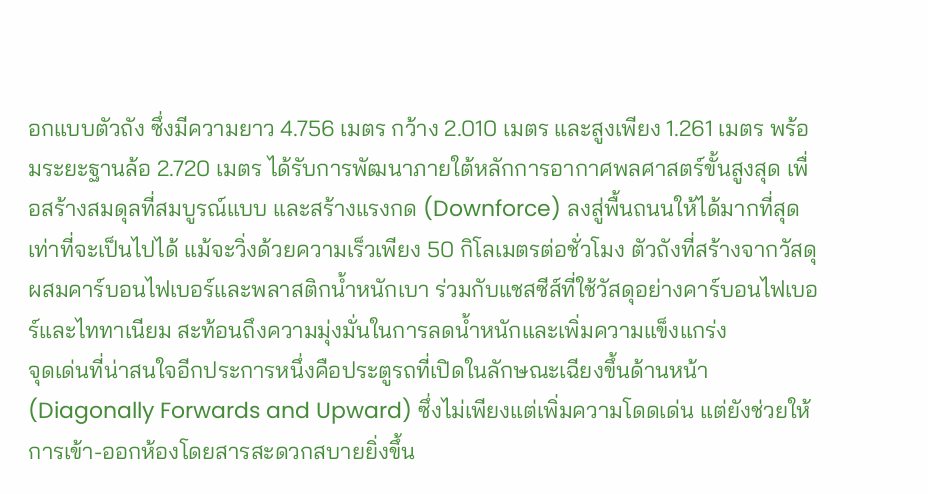อกแบบตัวถัง ซึ่งมีความยาว 4.756 เมตร กว้าง 2.010 เมตร และสูงเพียง 1.261 เมตร พร้อมระยะฐานล้อ 2.720 เมตร ได้รับการพัฒนาภายใต้หลักการอากาศพลศาสตร์ขั้นสูงสุด เพื่อสร้างสมดุลที่สมบูรณ์แบบ และสร้างแรงกด (Downforce) ลงสู่พื้นถนนให้ได้มากที่สุดเท่าที่จะเป็นไปได้ แม้จะวิ่งด้วยความเร็วเพียง 50 กิโลเมตรต่อชั่วโมง ตัวถังที่สร้างจากวัสดุผสมคาร์บอนไฟเบอร์และพลาสติกน้ำหนักเบา ร่วมกับแชสซีส์ที่ใช้วัสดุอย่างคาร์บอนไฟเบอร์และไททาเนียม สะท้อนถึงความมุ่งมั่นในการลดน้ำหนักและเพิ่มความแข็งแกร่ง
จุดเด่นที่น่าสนใจอีกประการหนึ่งคือประตูรถที่เปิดในลักษณะเฉียงขึ้นด้านหน้า (Diagonally Forwards and Upward) ซึ่งไม่เพียงแต่เพิ่มความโดดเด่น แต่ยังช่วยให้การเข้า-ออกห้องโดยสารสะดวกสบายยิ่งขึ้น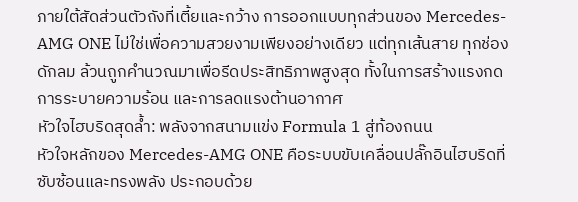ภายใต้สัดส่วนตัวถังที่เตี้ยและกว้าง การออกแบบทุกส่วนของ Mercedes-AMG ONE ไม่ใช่เพื่อความสวยงามเพียงอย่างเดียว แต่ทุกเส้นสาย ทุกช่องดักลม ล้วนถูกคำนวณมาเพื่อรีดประสิทธิภาพสูงสุด ทั้งในการสร้างแรงกด การระบายความร้อน และการลดแรงต้านอากาศ
หัวใจไฮบริดสุดล้ำ: พลังจากสนามแข่ง Formula 1 สู่ท้องถนน
หัวใจหลักของ Mercedes-AMG ONE คือระบบขับเคลื่อนปลั๊กอินไฮบริดที่ซับซ้อนและทรงพลัง ประกอบด้วย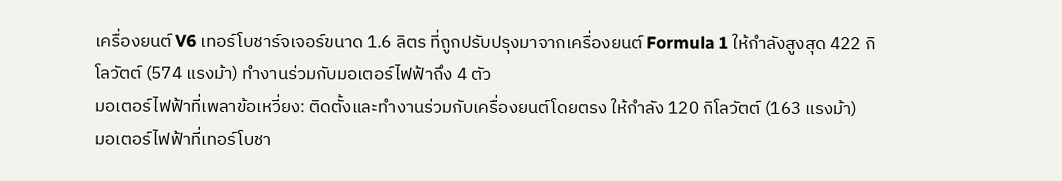เครื่องยนต์ V6 เทอร์โบชาร์จเจอร์ขนาด 1.6 ลิตร ที่ถูกปรับปรุงมาจากเครื่องยนต์ Formula 1 ให้กำลังสูงสุด 422 กิโลวัตต์ (574 แรงม้า) ทำงานร่วมกับมอเตอร์ไฟฟ้าถึง 4 ตัว
มอเตอร์ไฟฟ้าที่เพลาข้อเหวี่ยง: ติดตั้งและทำงานร่วมกับเครื่องยนต์โดยตรง ให้กำลัง 120 กิโลวัตต์ (163 แรงม้า)
มอเตอร์ไฟฟ้าที่เทอร์โบชา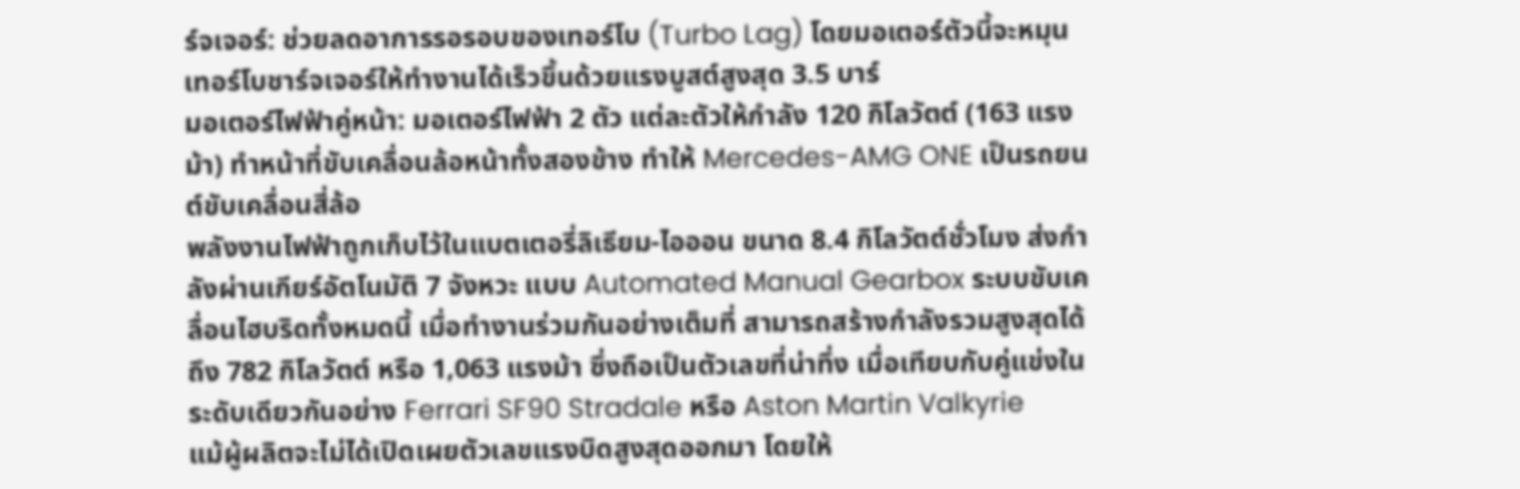ร์จเจอร์: ช่วยลดอาการรอรอบของเทอร์โบ (Turbo Lag) โดยมอเตอร์ตัวนี้จะหมุนเทอร์โบชาร์จเจอร์ให้ทำงานได้เร็วขึ้นด้วยแรงบูสต์สูงสุด 3.5 บาร์
มอเตอร์ไฟฟ้าคู่หน้า: มอเตอร์ไฟฟ้า 2 ตัว แต่ละตัวให้กำลัง 120 กิโลวัตต์ (163 แรงม้า) ทำหน้าที่ขับเคลื่อนล้อหน้าทั้งสองข้าง ทำให้ Mercedes-AMG ONE เป็นรถยนต์ขับเคลื่อนสี่ล้อ
พลังงานไฟฟ้าถูกเก็บไว้ในแบตเตอรี่ลิเธียม-ไอออน ขนาด 8.4 กิโลวัตต์ชั่วโมง ส่งกำลังผ่านเกียร์อัตโนมัติ 7 จังหวะ แบบ Automated Manual Gearbox ระบบขับเคลื่อนไฮบริดทั้งหมดนี้ เมื่อทำงานร่วมกันอย่างเต็มที่ สามารถสร้างกำลังรวมสูงสุดได้ถึง 782 กิโลวัตต์ หรือ 1,063 แรงม้า ซึ่งถือเป็นตัวเลขที่น่าทึ่ง เมื่อเทียบกับคู่แข่งในระดับเดียวกันอย่าง Ferrari SF90 Stradale หรือ Aston Martin Valkyrie
แม้ผู้ผลิตจะไม่ได้เปิดเผยตัวเลขแรงบิดสูงสุดออกมา โดยให้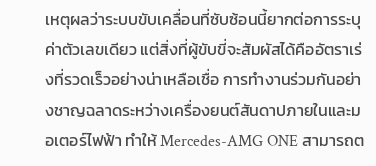เหตุผลว่าระบบขับเคลื่อนที่ซับซ้อนนี้ยากต่อการระบุค่าตัวเลขเดียว แต่สิ่งที่ผู้ขับขี่จะสัมผัสได้คืออัตราเร่งที่รวดเร็วอย่างน่าเหลือเชื่อ การทำงานร่วมกันอย่างชาญฉลาดระหว่างเครื่องยนต์สันดาปภายในและมอเตอร์ไฟฟ้า ทำให้ Mercedes-AMG ONE สามารถต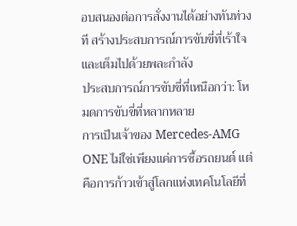อบสนองต่อการสั่งงานได้อย่างทันท่วงที สร้างประสบการณ์การขับขี่ที่เร้าใจและเต็มไปด้วยพละกำลัง
ประสบการณ์การขับขี่ที่เหนือกว่า: โหมดการขับขี่ที่หลากหลาย
การเป็นเจ้าของ Mercedes-AMG ONE ไม่ใช่เพียงแค่การซื้อรถยนต์ แต่คือการก้าวเข้าสู่โลกแห่งเทคโนโลยีที่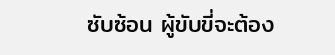ซับซ้อน ผู้ขับขี่จะต้อง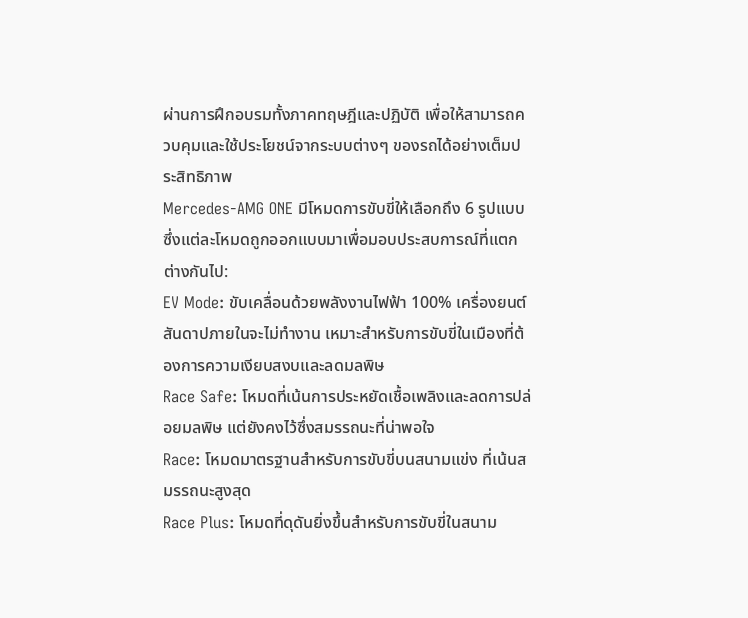ผ่านการฝึกอบรมทั้งภาคทฤษฎีและปฏิบัติ เพื่อให้สามารถควบคุมและใช้ประโยชน์จากระบบต่างๆ ของรถได้อย่างเต็มประสิทธิภาพ
Mercedes-AMG ONE มีโหมดการขับขี่ให้เลือกถึง 6 รูปแบบ ซึ่งแต่ละโหมดถูกออกแบบมาเพื่อมอบประสบการณ์ที่แตกต่างกันไป:
EV Mode: ขับเคลื่อนด้วยพลังงานไฟฟ้า 100% เครื่องยนต์สันดาปภายในจะไม่ทำงาน เหมาะสำหรับการขับขี่ในเมืองที่ต้องการความเงียบสงบและลดมลพิษ
Race Safe: โหมดที่เน้นการประหยัดเชื้อเพลิงและลดการปล่อยมลพิษ แต่ยังคงไว้ซึ่งสมรรถนะที่น่าพอใจ
Race: โหมดมาตรฐานสำหรับการขับขี่บนสนามแข่ง ที่เน้นสมรรถนะสูงสุด
Race Plus: โหมดที่ดุดันยิ่งขึ้นสำหรับการขับขี่ในสนาม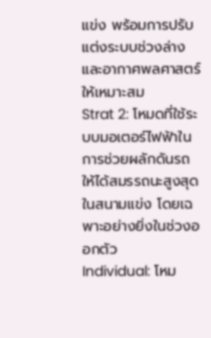แข่ง พร้อมการปรับแต่งระบบช่วงล่างและอากาศพลศาสตร์ให้เหมาะสม
Strat 2: โหมดที่ใช้ระบบมอเตอร์ไฟฟ้าในการช่วยผลักดันรถให้ได้สมรรถนะสูงสุดในสนามแข่ง โดยเฉพาะอย่างยิ่งในช่วงออกตัว
Individual: โหม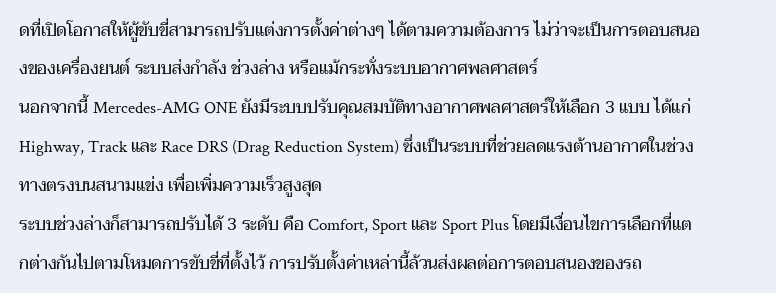ดที่เปิดโอกาสให้ผู้ขับขี่สามารถปรับแต่งการตั้งค่าต่างๆ ได้ตามความต้องการ ไม่ว่าจะเป็นการตอบสนองของเครื่องยนต์ ระบบส่งกำลัง ช่วงล่าง หรือแม้กระทั่งระบบอากาศพลศาสตร์
นอกจากนี้ Mercedes-AMG ONE ยังมีระบบปรับคุณสมบัติทางอากาศพลศาสตร์ให้เลือก 3 แบบ ได้แก่ Highway, Track และ Race DRS (Drag Reduction System) ซึ่งเป็นระบบที่ช่วยลดแรงต้านอากาศในช่วงทางตรงบนสนามแข่ง เพื่อเพิ่มความเร็วสูงสุด
ระบบช่วงล่างก็สามารถปรับได้ 3 ระดับ คือ Comfort, Sport และ Sport Plus โดยมีเงื่อนไขการเลือกที่แตกต่างกันไปตามโหมดการขับขี่ที่ตั้งไว้ การปรับตั้งค่าเหล่านี้ล้วนส่งผลต่อการตอบสนองของรถ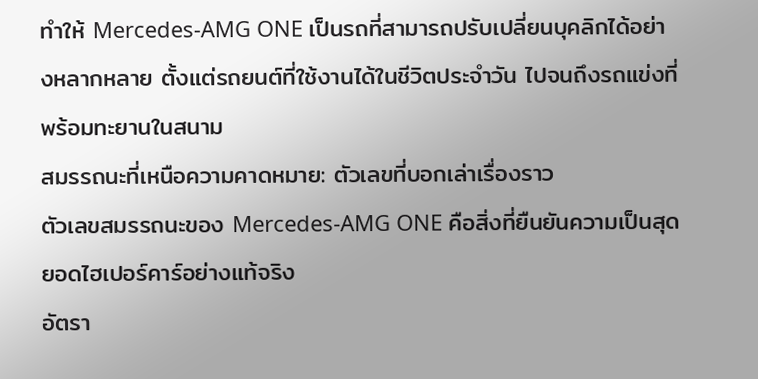ทำให้ Mercedes-AMG ONE เป็นรถที่สามารถปรับเปลี่ยนบุคลิกได้อย่างหลากหลาย ตั้งแต่รถยนต์ที่ใช้งานได้ในชีวิตประจำวัน ไปจนถึงรถแข่งที่พร้อมทะยานในสนาม
สมรรถนะที่เหนือความคาดหมาย: ตัวเลขที่บอกเล่าเรื่องราว
ตัวเลขสมรรถนะของ Mercedes-AMG ONE คือสิ่งที่ยืนยันความเป็นสุดยอดไฮเปอร์คาร์อย่างแท้จริง
อัตรา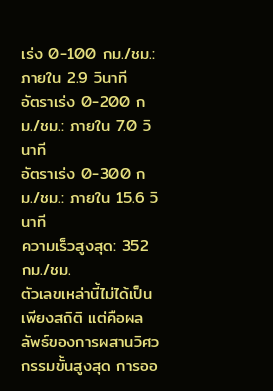เร่ง 0-100 กม./ชม.: ภายใน 2.9 วินาที
อัตราเร่ง 0-200 กม./ชม.: ภายใน 7.0 วินาที
อัตราเร่ง 0-300 กม./ชม.: ภายใน 15.6 วินาที
ความเร็วสูงสุด: 352 กม./ชม.
ตัวเลขเหล่านี้ไม่ได้เป็นเพียงสถิติ แต่คือผลลัพธ์ของการผสานวิศวกรรมขั้นสูงสุด การออ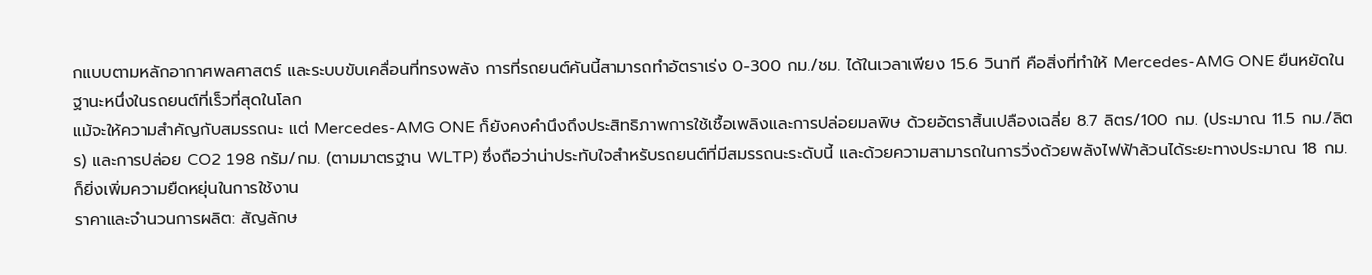กแบบตามหลักอากาศพลศาสตร์ และระบบขับเคลื่อนที่ทรงพลัง การที่รถยนต์คันนี้สามารถทำอัตราเร่ง 0-300 กม./ชม. ได้ในเวลาเพียง 15.6 วินาที คือสิ่งที่ทำให้ Mercedes-AMG ONE ยืนหยัดในฐานะหนึ่งในรถยนต์ที่เร็วที่สุดในโลก
แม้จะให้ความสำคัญกับสมรรถนะ แต่ Mercedes-AMG ONE ก็ยังคงคำนึงถึงประสิทธิภาพการใช้เชื้อเพลิงและการปล่อยมลพิษ ด้วยอัตราสิ้นเปลืองเฉลี่ย 8.7 ลิตร/100 กม. (ประมาณ 11.5 กม./ลิตร) และการปล่อย CO2 198 กรัม/กม. (ตามมาตรฐาน WLTP) ซึ่งถือว่าน่าประทับใจสำหรับรถยนต์ที่มีสมรรถนะระดับนี้ และด้วยความสามารถในการวิ่งด้วยพลังไฟฟ้าล้วนได้ระยะทางประมาณ 18 กม. ก็ยิ่งเพิ่มความยืดหยุ่นในการใช้งาน
ราคาและจำนวนการผลิต: สัญลักษ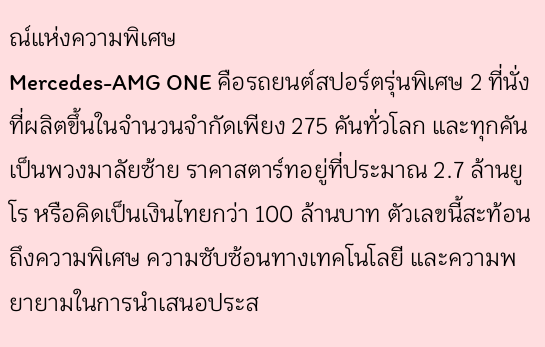ณ์แห่งความพิเศษ
Mercedes-AMG ONE คือรถยนต์สปอร์ตรุ่นพิเศษ 2 ที่นั่ง ที่ผลิตขึ้นในจำนวนจำกัดเพียง 275 คันทั่วโลก และทุกคันเป็นพวงมาลัยซ้าย ราคาสตาร์ทอยู่ที่ประมาณ 2.7 ล้านยูโร หรือคิดเป็นเงินไทยกว่า 100 ล้านบาท ตัวเลขนี้สะท้อนถึงความพิเศษ ความซับซ้อนทางเทคโนโลยี และความพยายามในการนำเสนอประส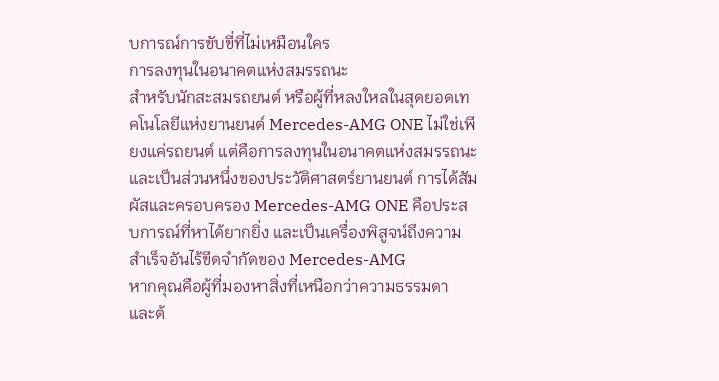บการณ์การขับขี่ที่ไม่เหมือนใคร
การลงทุนในอนาคตแห่งสมรรถนะ
สำหรับนักสะสมรถยนต์ หรือผู้ที่หลงใหลในสุดยอดเทคโนโลยีแห่งยานยนต์ Mercedes-AMG ONE ไม่ใช่เพียงแค่รถยนต์ แต่คือการลงทุนในอนาคตแห่งสมรรถนะ และเป็นส่วนหนึ่งของประวัติศาสตร์ยานยนต์ การได้สัมผัสและครอบครอง Mercedes-AMG ONE คือประสบการณ์ที่หาได้ยากยิ่ง และเป็นเครื่องพิสูจน์ถึงความสำเร็จอันไร้ขีดจำกัดของ Mercedes-AMG
หากคุณคือผู้ที่มองหาสิ่งที่เหนือกว่าความธรรมดา และต้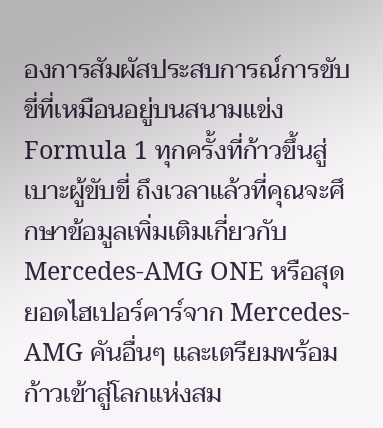องการสัมผัสประสบการณ์การขับขี่ที่เหมือนอยู่บนสนามแข่ง Formula 1 ทุกครั้งที่ก้าวขึ้นสู่เบาะผู้ขับขี่ ถึงเวลาแล้วที่คุณจะศึกษาข้อมูลเพิ่มเติมเกี่ยวกับ Mercedes-AMG ONE หรือสุดยอดไฮเปอร์คาร์จาก Mercedes-AMG คันอื่นๆ และเตรียมพร้อมก้าวเข้าสู่โลกแห่งสม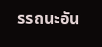รรถนะอัน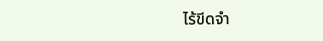ไร้ขีดจำ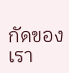กัดของเรา